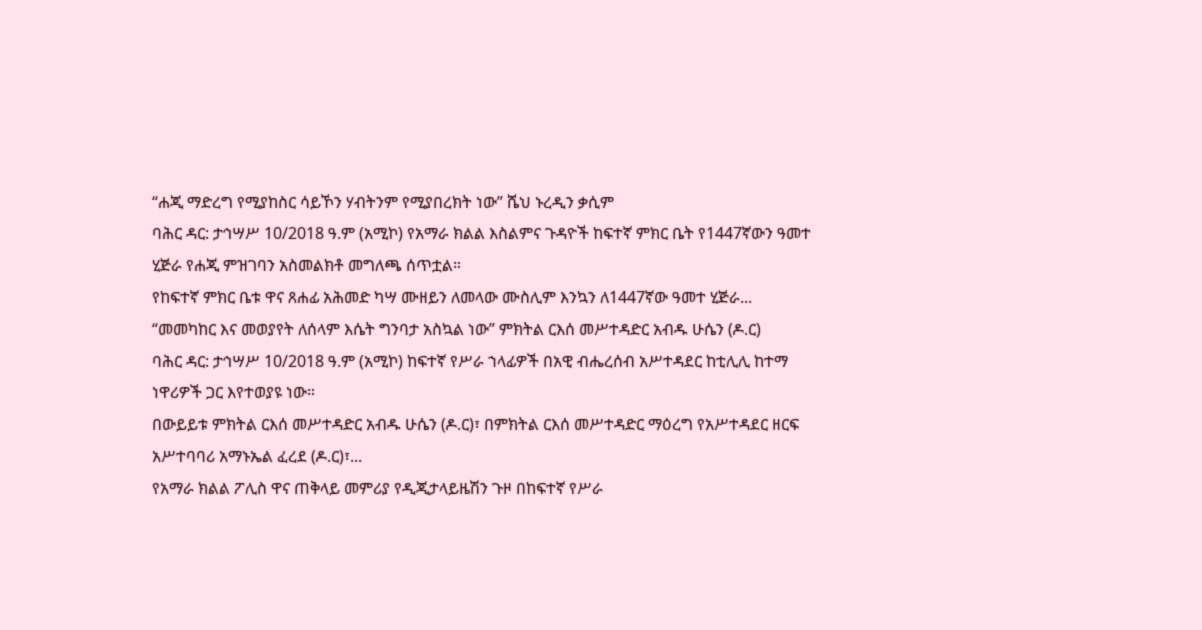“ሐጂ ማድረግ የሚያከስር ሳይኾን ሃብትንም የሚያበረክት ነው” ሼህ ኑረዲን ቃሲም
ባሕር ዳር: ታኅሣሥ 10/2018 ዓ.ም (አሚኮ) የአማራ ክልል እስልምና ጉዳዮች ከፍተኛ ምክር ቤት የ1447ኛውን ዓመተ ሂጅራ የሐጂ ምዝገባን አስመልክቶ መግለጫ ሰጥቷል።
የከፍተኛ ምክር ቤቱ ዋና ጸሐፊ አሕመድ ካሣ ሙዘይን ለመላው ሙስሊም እንኳን ለ1447ኛው ዓመተ ሂጅራ...
“መመካከር እና መወያየት ለሰላም እሴት ግንባታ አስኳል ነው” ምክትል ርእሰ መሥተዳድር አብዱ ሁሴን (ዶ.ር)
ባሕር ዳር: ታኅሣሥ 10/2018 ዓ.ም (አሚኮ) ከፍተኛ የሥራ ኀላፊዎች በአዊ ብሔረሰብ አሥተዳደር ከቲሊሊ ከተማ ነዋሪዎች ጋር እየተወያዩ ነው።
በውይይቱ ምክትል ርእሰ መሥተዳድር አብዱ ሁሴን (ዶ.ር)፣ በምክትል ርእሰ መሥተዳድር ማዕረግ የአሥተዳደር ዘርፍ አሥተባባሪ አማኑኤል ፈረደ (ዶ.ር)፣...
የአማራ ክልል ፖሊስ ዋና ጠቅላይ መምሪያ የዲጂታላይዜሽን ጉዞ በከፍተኛ የሥራ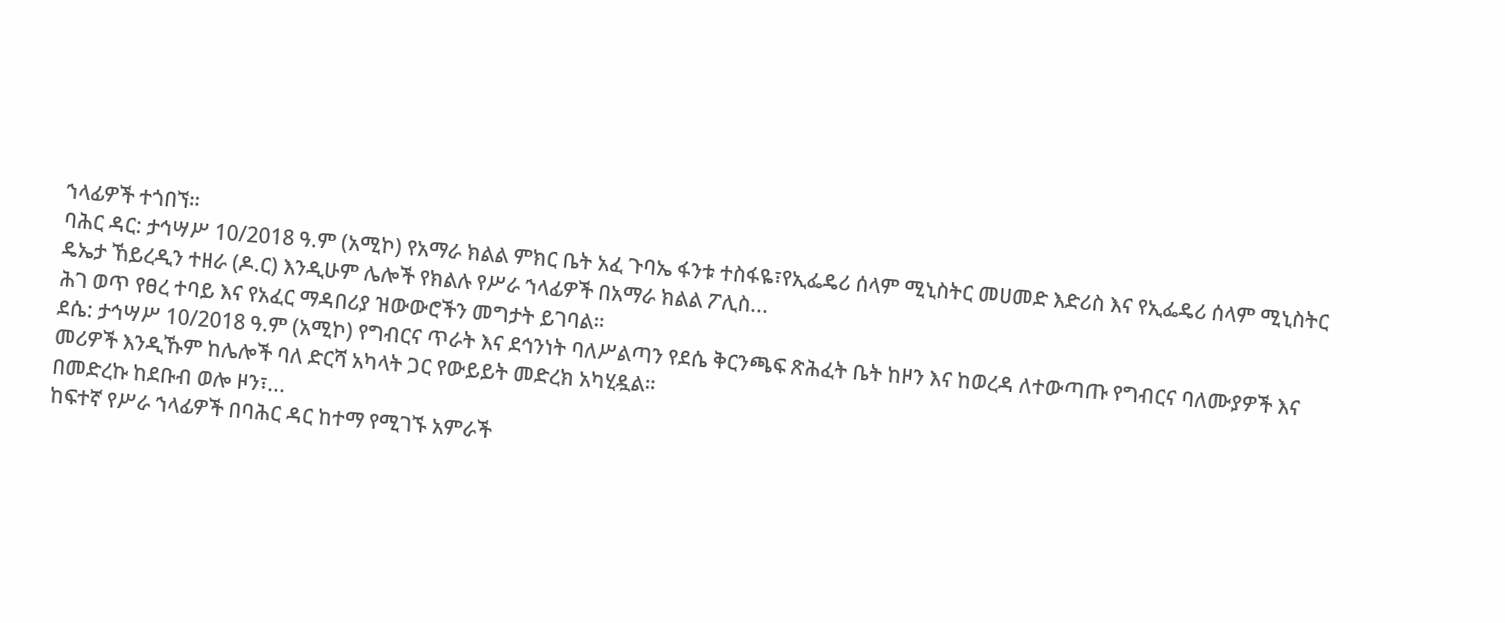ኀላፊዎች ተጎበኘ።
ባሕር ዳር: ታኅሣሥ 10/2018 ዓ.ም (አሚኮ) የአማራ ክልል ምክር ቤት አፈ ጉባኤ ፋንቱ ተስፋዬ፣የኢፌዴሪ ሰላም ሚኒስትር መሀመድ እድሪስ እና የኢፌዴሪ ሰላም ሚኒስትር ዴኤታ ኸይረዲን ተዘራ (ዶ.ር) እንዲሁም ሌሎች የክልሉ የሥራ ኀላፊዎች በአማራ ክልል ፖሊስ...
ሕገ ወጥ የፀረ ተባይ እና የአፈር ማዳበሪያ ዝውውሮችን መግታት ይገባል።
ደሴ: ታኅሣሥ 10/2018 ዓ.ም (አሚኮ) የግብርና ጥራት እና ደኅንነት ባለሥልጣን የደሴ ቅርንጫፍ ጽሕፈት ቤት ከዞን እና ከወረዳ ለተውጣጡ የግብርና ባለሙያዎች እና መሪዎች እንዲኹም ከሌሎች ባለ ድርሻ አካላት ጋር የውይይት መድረክ አካሂዷል።
በመድረኩ ከደቡብ ወሎ ዞን፣...
ከፍተኛ የሥራ ኀላፊዎች በባሕር ዳር ከተማ የሚገኙ አምራች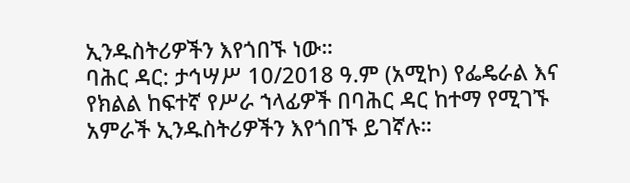ኢንዱስትሪዎችን እየጎበኙ ነው።
ባሕር ዳር: ታኅሣሥ 10/2018 ዓ.ም (አሚኮ) የፌዴራል እና የክልል ከፍተኛ የሥራ ኀላፊዎች በባሕር ዳር ከተማ የሚገኙ አምራች ኢንዱስትሪዎችን እየጎበኙ ይገኛሉ።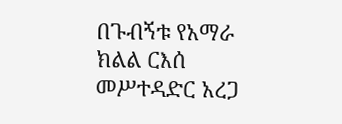በጉብኝቱ የአማራ ክልል ርእሰ መሥተዳድር አረጋ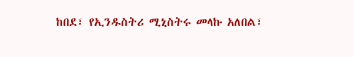ከበደ፣ የኢንዱስትሪ ሚኒስትሩ መላኩ አለበል፣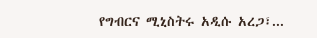የግብርና ሚኒስትሩ አዲሱ አረጋ፣...